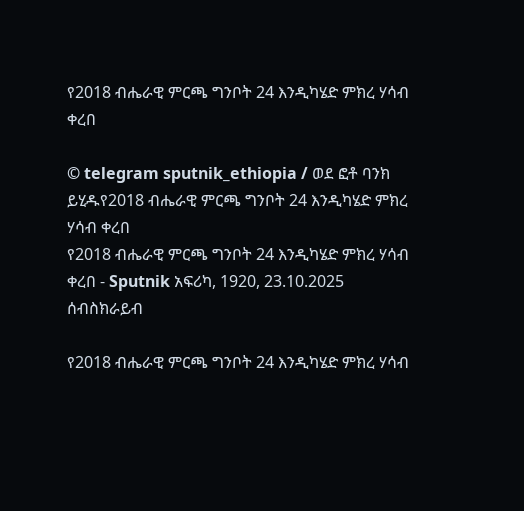የ2018 ብሔራዊ ምርጫ ግንቦት 24 እንዲካሄድ ምክረ ሃሳብ ቀረበ

© telegram sputnik_ethiopia / ወደ ፎቶ ባንክ ይሂዱየ2018 ብሔራዊ ምርጫ ግንቦት 24 እንዲካሄድ ምክረ ሃሳብ ቀረበ
የ2018 ብሔራዊ ምርጫ ግንቦት 24 እንዲካሄድ ምክረ ሃሳብ ቀረበ - Sputnik አፍሪካ, 1920, 23.10.2025
ሰብስክራይብ

የ2018 ብሔራዊ ምርጫ ግንቦት 24 እንዲካሄድ ምክረ ሃሳብ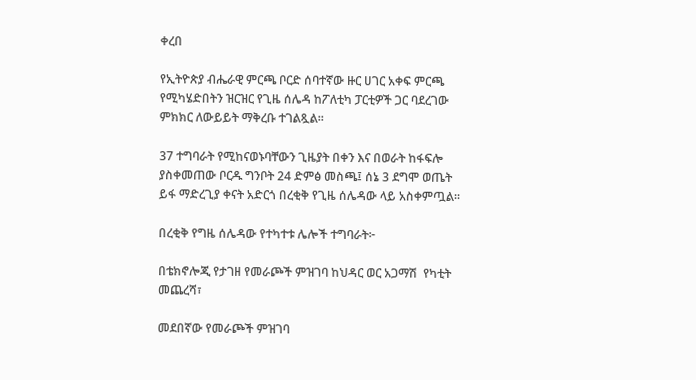ቀረበ

የኢትዮጵያ ብሔራዊ ምርጫ ቦርድ ሰባተኛው ዙር ሀገር አቀፍ ምርጫ የሚካሄድበትን ዝርዝር የጊዜ ሰሌዳ ከፖለቲካ ፓርቲዎች ጋር ባደረገው ምክክር ለውይይት ማቅረቡ ተገልጿል፡፡

37 ተግባራት የሚከናወኑባቸውን ጊዜያት በቀን እና በወራት ከፋፍሎ ያስቀመጠው ቦርዱ ግንቦት 24 ድምፅ መስጫ፤ ሰኔ 3 ደግሞ ወጤት ይፋ ማድረጊያ ቀናት አድርጎ በረቂቅ የጊዜ ሰሌዳው ላይ አስቀምጧል፡፡

በረቂቅ የግዜ ሰሌዳው የተካተቱ ሌሎች ተግባራት፦

በቴክኖሎጂ የታገዘ የመራጮች ምዝገባ ከህዳር ወር አጋማሽ  የካቲት መጨረሻ፣

መደበኛው የመራጮች ምዝገባ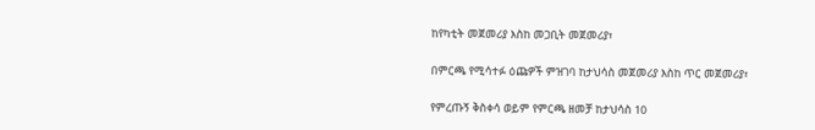ከየካቲት መጀመሪያ እስከ መጋቢት መጀመሪያ፣

በምርጫ የሚሳተፉ ዕጩዎች ምዝገባ ከታህሳስ መጀመሪያ እስከ ጥር መጀመሪያ፣

የምረጡኝ ቅስቀሳ ወይም የምርጫ ዘመቻ ከታህሳስ 10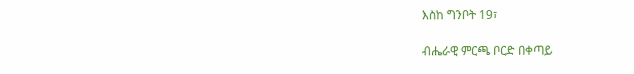እስከ ግንቦት 19፣

ብሔራዊ ምርጫ ቦርድ በቀጣይ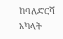ከባለድርሻ አካላት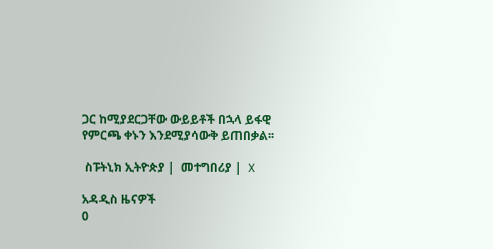ጋር ከሚያደርጋቸው ውይይቶች በኋላ ይፋዊ የምርጫ ቀኑን እንደሚያሳውቅ ይጠበቃል፡፡

 ስፑትኒክ ኢትዮጵያ |  መተግበሪያ |  X

አዳዲስ ዜናዎች
0